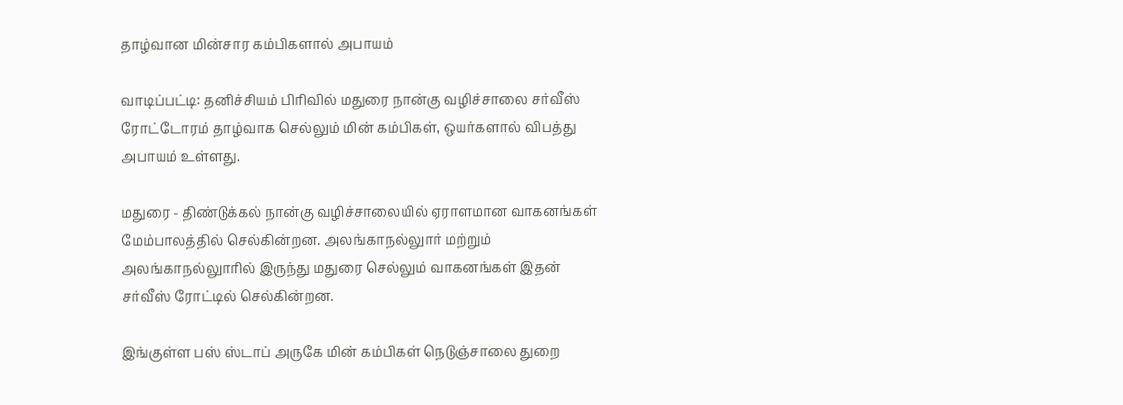தாழ்வான மின்சார கம்பிகளால் அபாயம்

வாடிப்பட்டி: தனிச்சியம் பிரிவில் மதுரை நான்கு வழிச்சாலை சர்வீஸ் ரோட்டோரம் தாழ்வாக செல்லும் மின் கம்பிகள், ஒயர்களால் விபத்து அபாயம் உள்ளது.

மதுரை - திண்டுக்கல் நான்கு வழிச்சாலையில் ஏராளமான வாகனங்கள் மேம்பாலத்தில் செல்கின்றன. அலங்காநல்லுார் மற்றும் அலங்காநல்லுாரில் இருந்து மதுரை செல்லும் வாகனங்கள் இதன் சர்வீஸ் ரோட்டில் செல்கின்றன.

இங்குள்ள பஸ் ஸ்டாப் அருகே மின் கம்பிகள் நெடுஞ்சாலை துறை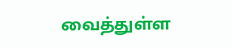வைத்துள்ள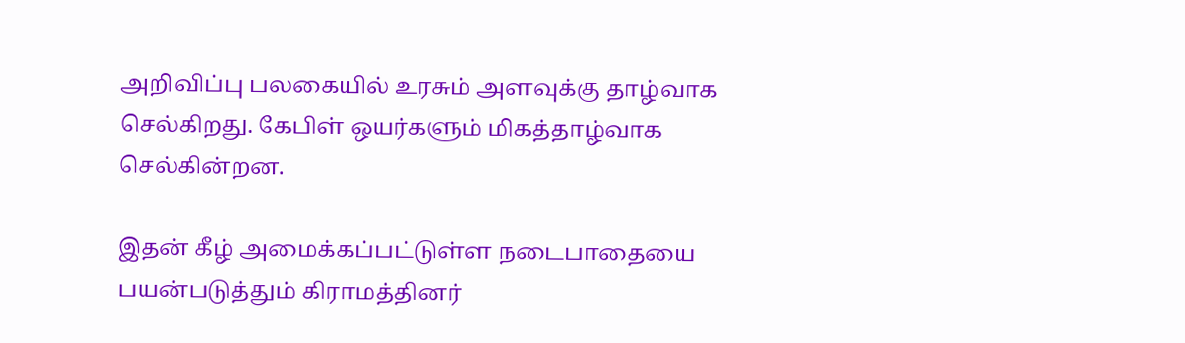அறிவிப்பு பலகையில் உரசும் அளவுக்கு தாழ்வாக செல்கிறது. கேபிள் ஒயர்களும் மிகத்தாழ்வாக செல்கின்றன.

இதன் கீழ் அமைக்கப்பட்டுள்ள நடைபாதையை பயன்படுத்தும் கிராமத்தினர்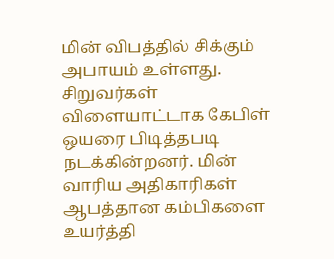மின் விபத்தில் சிக்கும் அபாயம் உள்ளது. சிறுவர்கள் விளையாட்டாக கேபிள் ஒயரை பிடித்தபடி நடக்கின்றனர். மின் வாரிய அதிகாரிகள் ஆபத்தான கம்பிகளை உயர்த்தி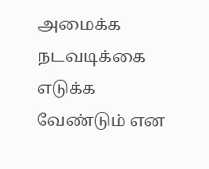அமைக்க நடவடிக்கை எடுக்க வேண்டும் என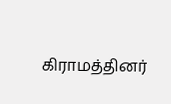கிராமத்தினர்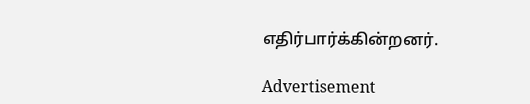எதிர்பார்க்கின்றனர்.

Advertisement